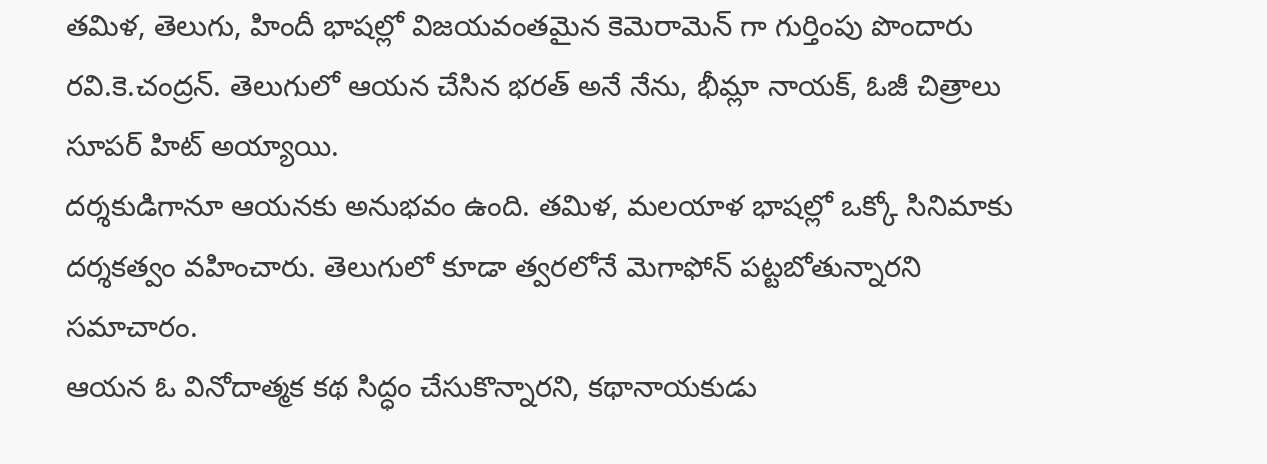తమిళ, తెలుగు, హిందీ భాషల్లో విజయవంతమైన కెమెరామెన్ గా గుర్తింపు పొందారు రవి.కె.చంద్రన్. తెలుగులో ఆయన చేసిన భరత్ అనే నేను, భీమ్లా నాయక్, ఓజీ చిత్రాలు సూపర్ హిట్ అయ్యాయి.
దర్శకుడిగానూ ఆయనకు అనుభవం ఉంది. తమిళ, మలయాళ భాషల్లో ఒక్కో సినిమాకు దర్శకత్వం వహించారు. తెలుగులో కూడా త్వరలోనే మెగాఫోన్ పట్టబోతున్నారని సమాచారం.
ఆయన ఓ వినోదాత్మక కథ సిద్ధం చేసుకొన్నారని, కథానాయకుడు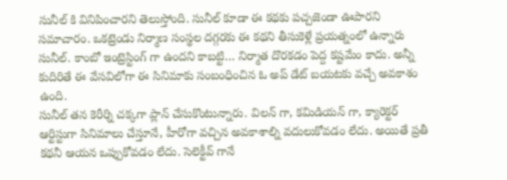సునీల్ కి వినిపించారని తెలుస్తోంది. సునీల్ కూడా ఈ కథకు పచ్చజెండా ఊపారని సమాచారం. ఒకట్రెండు నిర్మాణ సంస్థల దగ్గరకు ఈ కథని తీసుకెళ్లే ప్రయత్నంలో ఉన్నారు సునీల్. కాంబో ఇంట్రెస్టింగ్ గా ఉందని కాబట్టి… నిర్మాత దొరకడం పెద్ద కష్టమేం కాదు. అన్నీ కుదిరితే ఈ వేసవిలోగా ఈ సినిమాకు సంబంధించిన ఓ అప్ డేట్ బయటకు వచ్చే అవకాశం ఉంది.
సునీల్ తన కెరీర్ని చక్కగా ప్లాన్ చేసుకొంటున్నారు. విలన్ గా, కమిడియన్ గా, క్యారెక్టర్ ఆర్టిస్టుగా సినిమాలు చేస్తూనే, హీరోగా వచ్చిన అవకాశాల్ని వదులుకోవడం లేదు. అయితే ప్రతీ కథనీ ఆయన ఒప్పుకోవడం లేదు. సెలెక్టీవ్ గానే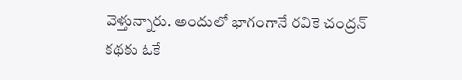వెళ్తున్నారు. అందులో భాగంగానే రవికె చంద్రన్ కథకు ఓకే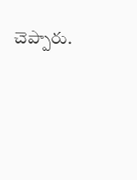చెప్పారు.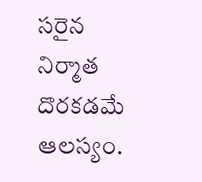సరైన నిర్మాత దొరకడమే ఆలస్యం.